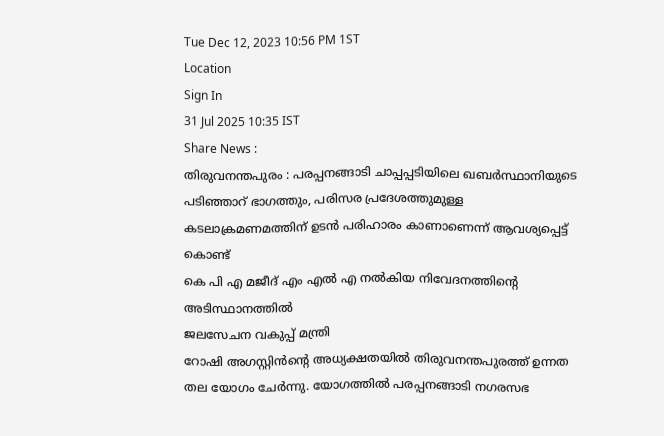Tue Dec 12, 2023 10:56 PM 1ST
Location
Sign In
31 Jul 2025 10:35 IST
Share News :
തിരുവനന്തപുരം : പരപ്പനങ്ങാടി ചാപ്പപ്പടിയിലെ ഖബർസ്ഥാനിയുടെ പടിഞ്ഞാറ് ഭാഗത്തും, പരിസര പ്രദേശത്തുമുള്ള കടലാക്രമണമത്തിന് ഉടൻ പരിഹാരം കാണാണെന്ന് ആവശ്യപ്പെട്ട് കൊണ്ട്
കെ പി എ മജീദ് എം എൽ എ നൽകിയ നിവേദനത്തിൻ്റെ അടിസ്ഥാനത്തിൽ
ജലസേചന വകുപ്പ് മന്ത്രി
റോഷി അഗസ്റ്റിൻൻ്റെ അധ്യക്ഷതയിൽ തിരുവനന്തപുരത്ത് ഉന്നത തല യോഗം ചേർന്നു. യോഗത്തിൽ പരപ്പനങ്ങാടി നഗരസഭ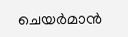ചെയർമാൻ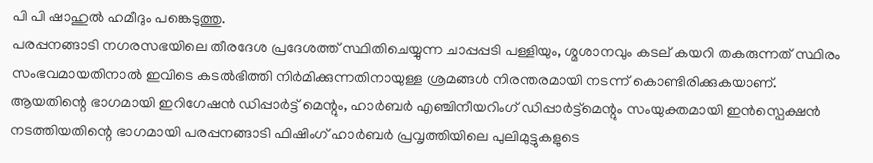പി പി ഷാഹുൽ ഹമീദും പങ്കെടുത്തു.
പരപ്പനങ്ങാടി നഗരസഭയിലെ തീരദേശ പ്രദേശത്ത് സ്ഥിതിചെയ്യുന്ന ചാപ്പപ്പടി പള്ളിയും, ശ്മശാനവും കടല് കയറി തകരുന്നത് സ്ഥിരം സംഭവമായതിനാൽ ഇവിടെ കടൽഭിത്തി നിർമിക്കുന്നതിനായുള്ള ശ്രമങ്ങൾ നിരന്തരമായി നടന്ന് കൊണ്ടിരിക്കുകയാണ്.
ആയതിന്റെ ഭാഗമായി ഇറിഗേഷൻ ഡിപ്പാർട്ട് മെന്റും, ഹാർബർ എഞ്ചിനീയറിംഗ് ഡിപ്പാർട്ട്മെന്റും സംയുക്തമായി ഇൻസ്പെക്ഷൻ നടത്തിയതിന്റെ ഭാഗമായി പരപ്പനങ്ങാടി ഫിഷിംഗ് ഹാർബർ പ്രവൃത്തിയിലെ പുലിമുട്ടുകളുടെ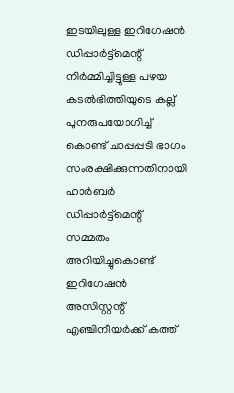ഇടയിലുള്ള ഇറിഗേഷൻ ഡിപ്പാർട്ട്മെന്റ് നിർമ്മിച്ചിട്ടുള്ള പഴയ കടൽഭിത്തിയുടെ കല്ല് പുനരുപയോഗിച്ച് കൊണ്ട് ചാപ്പപ്പടി ഭാഗം സംരക്ഷിക്കുന്നതിനായി ഹാർബർ ഡിപ്പാർട്ട്മെന്റ് സമ്മതം അറിയിച്ചുകൊണ്ട് ഇറിഗേഷൻ അസിസ്റ്റന്റ് എഞ്ചിനീയർക്ക് കത്ത്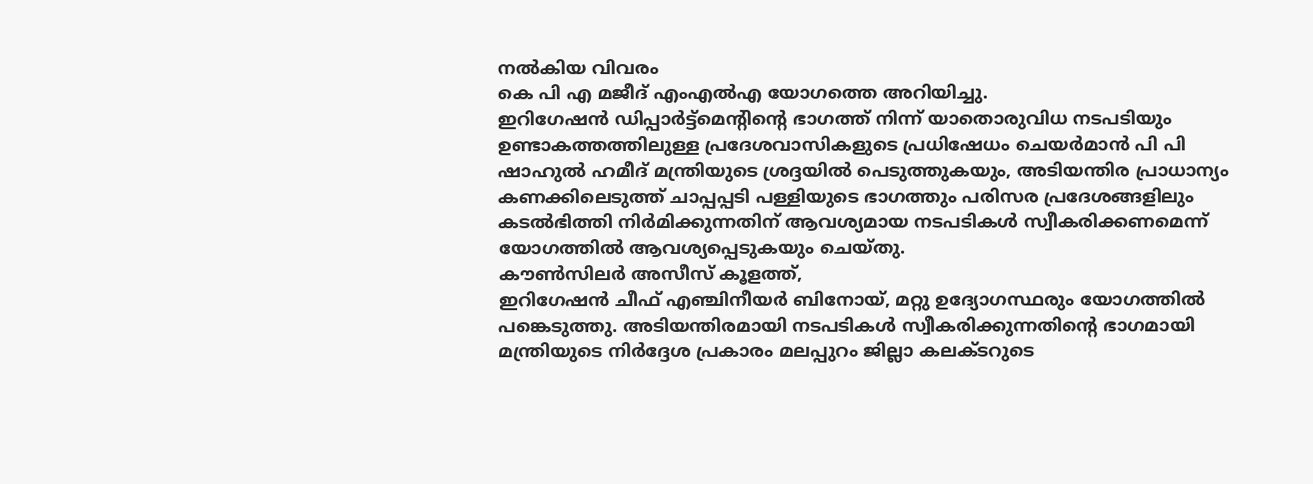നൽകിയ വിവരം
കെ പി എ മജീദ് എംഎൽഎ യോഗത്തെ അറിയിച്ചു.
ഇറിഗേഷൻ ഡിപ്പാർട്ട്മെന്റിന്റെ ഭാഗത്ത് നിന്ന് യാതൊരുവിധ നടപടിയും ഉണ്ടാകത്തത്തിലുള്ള പ്രദേശവാസികളുടെ പ്രധിഷേധം ചെയർമാൻ പി പി ഷാഹുൽ ഹമീദ് മന്ത്രിയുടെ ശ്രദ്ദയിൽ പെടുത്തുകയും, അടിയന്തിര പ്രാധാന്യം കണക്കിലെടുത്ത് ചാപ്പപ്പടി പള്ളിയുടെ ഭാഗത്തും പരിസര പ്രദേശങ്ങളിലും കടൽഭിത്തി നിർമിക്കുന്നതിന് ആവശ്യമായ നടപടികൾ സ്വീകരിക്കണമെന്ന് യോഗത്തിൽ ആവശ്യപ്പെടുകയും ചെയ്തു.
കൗൺസിലർ അസീസ് കൂളത്ത്,
ഇറിഗേഷൻ ചീഫ് എഞ്ചിനീയർ ബിനോയ്, മറ്റു ഉദ്യോഗസ്ഥരും യോഗത്തിൽ പങ്കെടുത്തു. അടിയന്തിരമായി നടപടികൾ സ്വീകരിക്കുന്നതിൻ്റെ ഭാഗമായി മന്ത്രിയുടെ നിർദ്ദേശ പ്രകാരം മലപ്പുറം ജില്ലാ കലക്ടറുടെ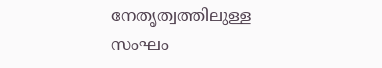നേതൃത്വത്തിലുള്ള സംഘം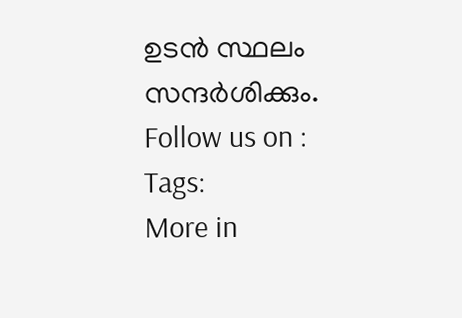ഉടൻ സ്ഥലം സന്ദർശിക്കും.
Follow us on :
Tags:
More in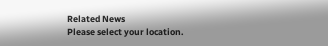Related News
Please select your location.